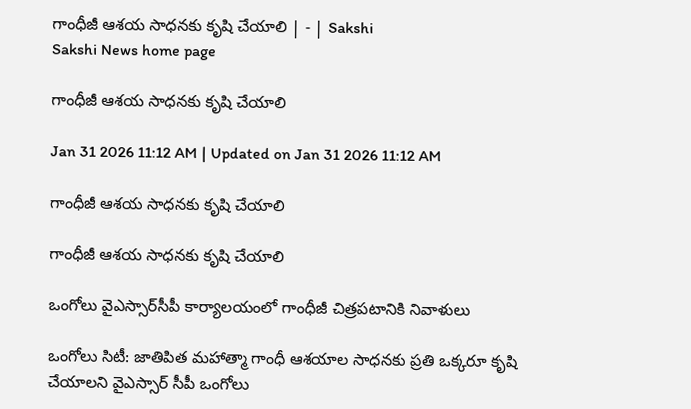గాంధీజీ ఆశయ సాధనకు కృషి చేయాలి | - | Sakshi
Sakshi News home page

గాంధీజీ ఆశయ సాధనకు కృషి చేయాలి

Jan 31 2026 11:12 AM | Updated on Jan 31 2026 11:12 AM

గాంధీజీ ఆశయ సాధనకు కృషి చేయాలి

గాంధీజీ ఆశయ సాధనకు కృషి చేయాలి

ఒంగోలు వైఎస్సార్‌సీపీ కార్యాలయంలో గాంధీజీ చిత్రపటానికి నివాళులు

ఒంగోలు సిటీ: జాతిపిత మహాత్మా గాంధీ ఆశయాల సాధనకు ప్రతి ఒక్కరూ కృషి చేయాలని వైఎస్సార్‌ సీపీ ఒంగోలు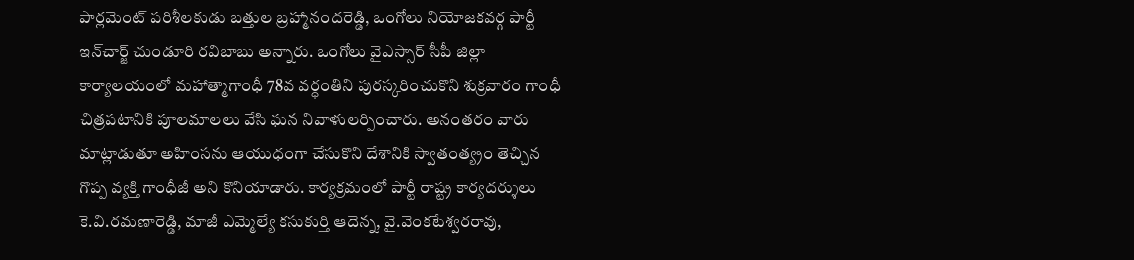పార్లమెంట్‌ పరిశీలకుడు బత్తుల బ్రహ్మానందరెడ్డి, ఒంగోలు నియోజకవర్గ పార్టీ ఇన్‌చార్జ్‌ చుండూరి రవిబాబు అన్నారు. ఒంగోలు వైఎస్సార్‌ సీపీ జిల్లా కార్యాలయంలో మహాత్మాగాంధీ 78వ వర్ధంతిని పురస్కరించుకొని శుక్రవారం గాంధీ చిత్రపటానికి పూలమాలలు వేసి ఘన నివాళులర్పించారు. అనంతరం వారు మాట్లాడుతూ అహింసను ఆయుధంగా చేసుకొని దేశానికి స్వాతంత్య్రం తెచ్చిన గొప్ప వ్యక్తి గాంధీజీ అని కొనియాడారు. కార్యక్రమంలో పార్టీ రాష్ట్ర కార్యదర్శులు కె.వి.రమణారెడ్డి, మాజీ ఎమ్మెల్యే కసుకుర్తి ఆదెన్న, వై.వెంకటేశ్వరరావు,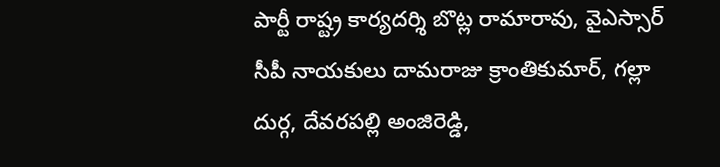పార్టీ రాష్ట్ర కార్యదర్శి బొట్ల రామారావు, వైఎస్సార్‌ సీపీ నాయకులు దామరాజు క్రాంతికుమార్‌, గల్లా దుర్గ, దేవరపల్లి అంజిరెడ్డి,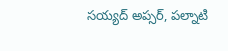సయ్యద్‌ అప్సర్‌, పల్నాటి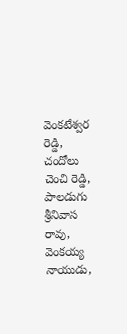వెంకటేశ్వర రెడ్డి, చందోలు చెంచి రెడ్డి, పాలడుగు శ్రీనివాస రావు, వెంకయ్య నాయుడు,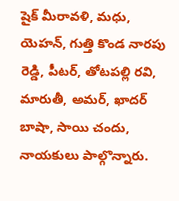షైక్‌ మీరావళి, మధు, యెహన్‌, గుత్తి కొండ నారపు రెడ్డి, పీటర్‌, తోటపల్లి రవి, మారుతీ, అమర్‌, ఖాదర్‌ బాషా, సాయి చందు, నాయకులు పాల్గొన్నారు.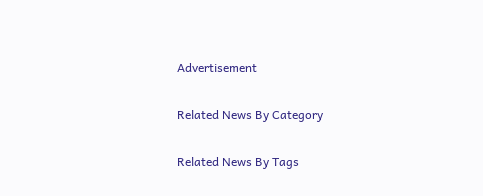Advertisement

Related News By Category

Related News By Tags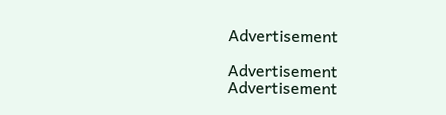Advertisement

Advertisement
Advertisement